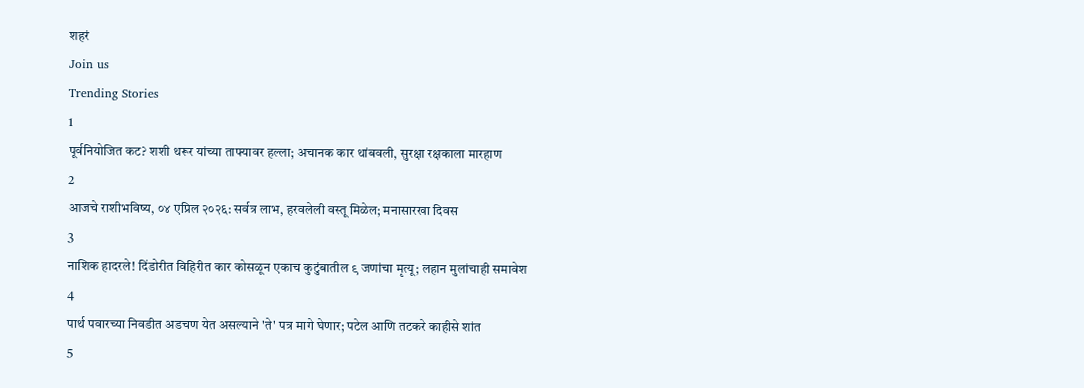शहरं
Join us
Trending Stories
1
पूर्वनियोजित कट? शशी थरूर यांच्या ताफ्यावर हल्ला; अचानक कार थांबवली, सुरक्षा रक्षकाला मारहाण
2
आजचे राशीभविष्य, ०४ एप्रिल २०२६: सर्वत्र लाभ, हरवलेली वस्तू मिळेल; मनासारखा दिवस
3
नाशिक हादरले! दिंडोरीत विहिरीत कार कोसळून एकाच कुटुंबातील ९ जणांचा मृत्यू; लहान मुलांचाही समावेश
4
पार्थ पवारच्या निवडीत अडचण येत असल्याने 'ते' पत्र मागे घेणार; पटेल आणि तटकरे काहीसे शांत
5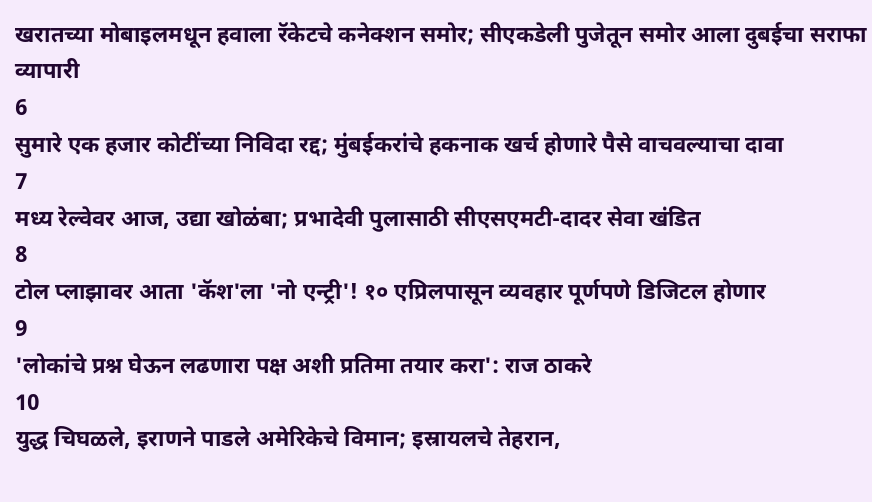खरातच्या मोबाइलमधून हवाला रॅकेटचे कनेक्शन समोर; सीएकडेली पुजेतून समोर आला दुबईचा सराफा व्यापारी
6
सुमारे एक हजार कोटींच्या निविदा रद्द; मुंबईकरांचे हकनाक खर्च होणारे पैसे वाचवल्याचा दावा
7
मध्य रेल्वेवर आज, उद्या खोळंबा; प्रभादेवी पुलासाठी सीएसएमटी-दादर सेवा खंडित
8
टोल प्लाझावर आता 'कॅश'ला 'नो एन्ट्री'! १० एप्रिलपासून व्यवहार पूर्णपणे डिजिटल होणार
9
'लोकांचे प्रश्न घेऊन लढणारा पक्ष अशी प्रतिमा तयार करा': राज ठाकरे
10
युद्ध चिघळले, इराणने पाडले अमेरिकेचे विमान; इस्रायलचे तेहरान,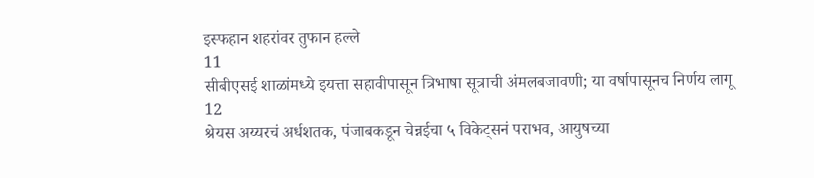इस्फहान शहरांवर तुफान हल्ले
11
सीबीएसई शाळांमध्ये इयत्ता सहावीपासून त्रिभाषा सूत्राची अंमलबजावणी; या वर्षापासूनच निर्णय लागू
12
श्रेयस अय्यरचं अर्धशतक, पंजाबकडून चेन्नईचा ५ विकेट्सनं पराभव, आयुषच्या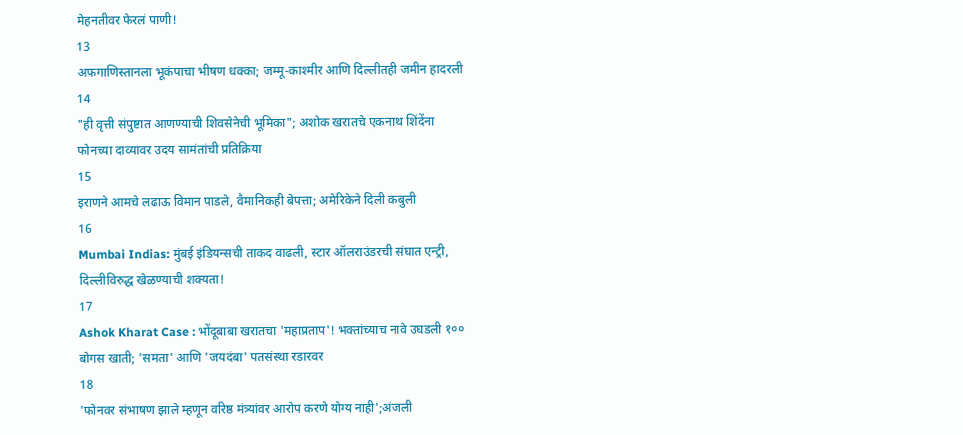मेहनतीवर फेरलं पाणी!
13
अफगाणिस्तानला भूकंपाचा भीषण धक्का; जम्मू-काश्मीर आणि दिल्लीतही जमीन हादरली
14
"ही वृत्ती संपुष्टात आणण्याची शिवसेनेची भूमिका"; अशोक खरातचे एकनाथ शिंदेंना फोनच्या दाव्यावर उदय सामंतांची प्रतिक्रिया
15
इराणने आमचे लढाऊ विमान पाडले, वैमानिकही बेपत्ता; अमेरिकेने दिली कबुली
16
Mumbai Indias: मुंबई इंडियन्सची ताकद वाढली, स्टार ऑलराउंडरची संघात एन्ट्री, दिल्लीविरुद्ध खेळण्याची शक्यता!
17
Ashok Kharat Case : भोंदूबाबा खरातचा 'महाप्रताप'! भक्तांच्याच नावे उघडली १०० बोगस खाती; 'समता' आणि 'जयदंबा' पतसंस्था रडारवर
18
'फोनवर संभाषण झाले म्हणून वरिष्ठ मंत्र्यांवर आरोप करणे योग्य नाही';अंजली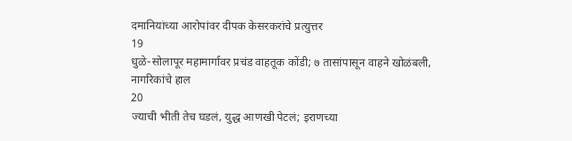दमानियांच्या आरोपांवर दीपक केसरकरांचे प्रत्युत्तर
19
धुळे-सोलापूर महामार्गावर प्रचंड वाहतूक कोंडी; ७ तासांपासून वाहने खोळंबली, नागरिकांचे हाल
20
ज्याची भीती तेच घडलं, युद्ध आणखी पेटलं; इराणच्या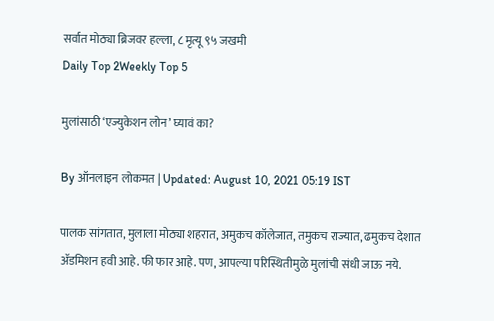सर्वात मोठ्या ब्रिजवर हल्ला, ८ मृत्यू ९५ जखमी
Daily Top 2Weekly Top 5

मुलांसाठी ‘एज्युकेशन लोन’ घ्यावं का?

By ऑनलाइन लोकमत | Updated: August 10, 2021 05:19 IST

पालक सांगतात, मुलाला मोठ्या शहरात, अमुकच कॉलेजात, तमुकच राज्यात, ढमुकच देशात ॲडमिशन हवी आहे. फी फार आहे. पण, आपल्या परिस्थितीमुळे मुलांची संधी जाऊ नये.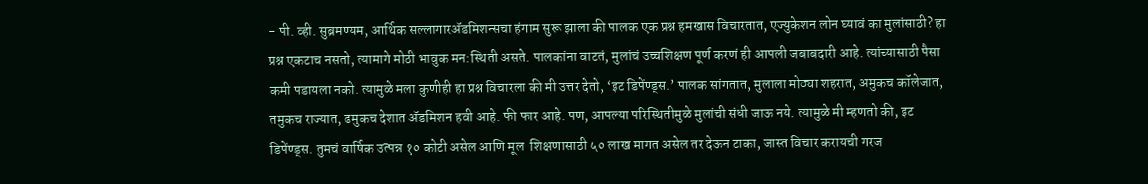- पी. व्ही. सुब्रमण्यम, आर्थिक सल्लागारॲडमिशन्सचा हंगाम सुरू झाला की पालक एक प्रश्न हमखास विचारतात, एज्युकेशन लोन घ्यावं का मुलांसाठी? हा प्रश्न एकटाच नसतो, त्यामागे मोठी भावुक मन:स्थिती असते. पालकांना वाटतं, मुलांचं उच्चशिक्षण पूर्ण करणं ही आपली जबाबदारी आहे. त्यांच्यासाठी पैसा कमी पडायला नको. त्यामुळे मला कुणीही हा प्रश्न विचारला की मी उत्तर देतो, ‘इट डिपेंण्ड्स.’ पालक सांगतात, मुलाला मोठ्या शहरात, अमुकच कॉलेजात, तमुकच राज्यात, ढमुकच देशात ॲडमिशन हवी आहे. फी फार आहे. पण, आपल्या परिस्थितीमुळे मुलांची संधी जाऊ नये. त्यामुळे मी म्हणतो की, इट डिपेंण्ड्स. तुमचं वार्षिक उत्पन्न १० कोटी असेल आणि मूल  शिक्षणासाठी ५० लाख मागत असेल तर देऊन टाका, जास्त विचार करायची गरज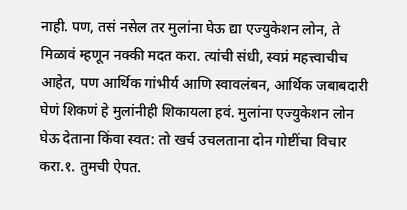नाही. पण, तसं नसेल तर मुलांना घेऊ द्या एज्युकेशन लोन, ते मिळावं म्हणून नक्की मदत करा. त्यांची संधी, स्वप्नं महत्त्वाचीच आहेत, पण आर्थिक गांभीर्य आणि स्वावलंबन, आर्थिक जबाबदारी घेणं शिकणं हे मुलांनीही शिकायला हवं. मुलांना एज्युकेशन लोन घेऊ देताना किंवा स्वत: तो खर्च उचलताना दोन गोष्टींचा विचार करा.१. तुमची ऐपत.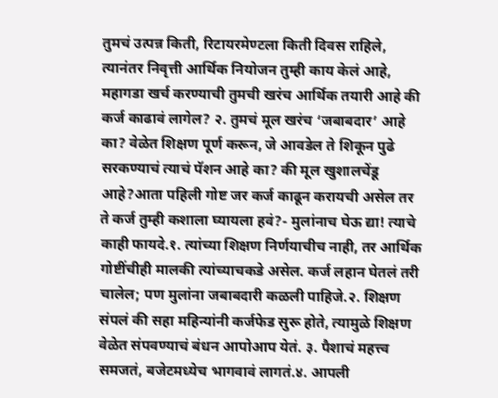तुमचं उत्पन्न किती, रिटायरमेण्टला किती दिवस राहिले, त्यानंतर निवृत्ती आर्थिक नियोजन तुम्ही काय केलं आहे, महागडा खर्च करण्याची तुमची खरंच आर्थिक तयारी आहे की कर्ज काढावं लागेल? २. तुमचं मूल खरंच ‘जबाबदार’ आहे का? वेळेत शिक्षण पूर्ण करून, जे आवडेल ते शिकून पुढे सरकण्याचं त्याचं पॅशन आहे का? की मूल खुशालचेंडू आहे?आता पहिली गोष्ट जर कर्ज काढून करायची असेल तर ते कर्ज तुम्ही कशाला घ्यायला हवं?- मुलांनाच घेऊ द्या! त्याचे काही फायदे.१. त्यांच्या शिक्षण निर्णयाचीच नाही, तर आर्थिक गोष्टींचीही मालकी त्यांच्याचकडे असेल. कर्ज लहान घेतलं तरी चालेल; पण मुलांना जबाबदारी कळली पाहिजे.२. शिक्षण संपलं की सहा महिन्यांनी कर्जफेड सुरू होते, त्यामुळे शिक्षण वेळेत संपवण्याचं बंधन आपोआप येतं. ३. पैशाचं महत्त्व समजतं, बजेटमध्येच भागवावं लागतं.४. आपली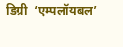डिग्री  ‘एम्पलॉयबल’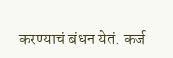करण्याचं बंधन येतं. कर्ज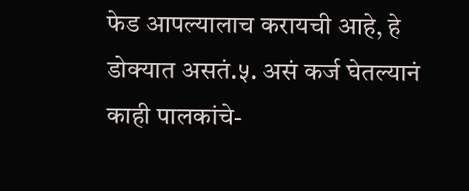फेड आपल्यालाच करायची आहे, हे डोक्यात असतं.५. असं कर्ज घेतल्यानं काही पालकांचे-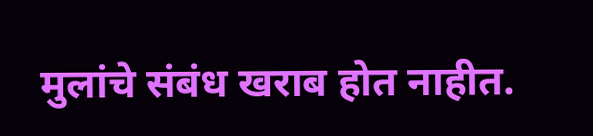मुलांचे संबंध खराब होत नाहीत.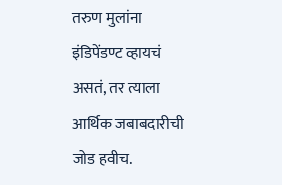तरुण मुलांना इंडिपेंडण्ट व्हायचं असतं, तर त्याला आर्थिक जबाबदारीची जोड हवीच.